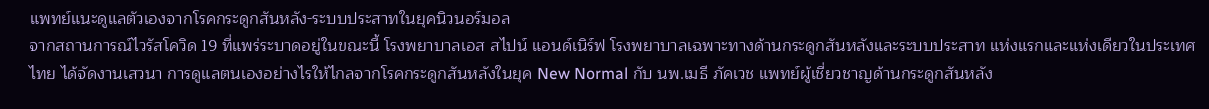แพทย์แนะดูแลตัวเองจากโรคกระดูกสันหลัง-ระบบประสาทในยุคนิวนอร์มอล
จากสถานการณ์ไวรัสโควิด 19 ที่แพร่ระบาดอยู่ในขณะนี้ โรงพยาบาลเอส สไปน์ แอนด์เนิร์ฟ โรงพยาบาลเฉพาะทางด้านกระดูกสันหลังและระบบประสาท แห่งแรกและแห่งเดียวในประเทศไทย ได้จัดงานเสวนา การดูแลตนเองอย่างไรให้ไกลจากโรคกระดูกสันหลังในยุค New Normal กับ นพ.เมธี ภัคเวช แพทย์ผู้เชี่ยวชาญด้านกระดูกสันหลัง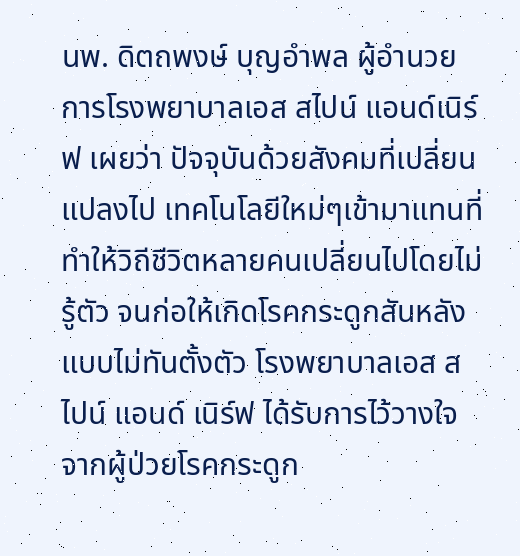นพ. ดิตถพงษ์ บุญอำพล ผู้อำนวยการโรงพยาบาลเอส สไปน์ แอนด์เนิร์ฟ เผยว่า ปัจจุบันด้วยสังคมที่เปลี่ยนแปลงไป เทคโนโลยีใหม่ๆเข้ามาแทนที่ทำให้วิถีชีวิตหลายคนเปลี่ยนไปโดยไม่รู้ตัว จนก่อให้เกิดโรคกระดูกสันหลังแบบไม่ทันตั้งตัว โรงพยาบาลเอส สไปน์ แอนด์ เนิร์ฟ ได้รับการไว้วางใจจากผู้ป่วยโรคกระดูก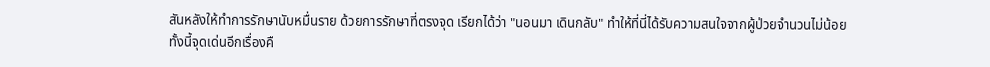สันหลังให้ทำการรักษานับหมื่นราย ด้วยการรักษาที่ตรงจุด เรียกได้ว่า "นอนมา เดินกลับ" ทำให้ที่นี่ได้รับความสนใจจากผู้ป่วยจำนวนไม่น้อย
ทั้งนี้จุดเด่นอีกเรื่องคื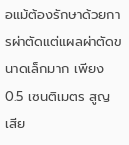อแม้ต้องรักษาด้วยการผ่าตัดแต่แผลผ่าตัดขนาดเล็กมาก เพียง 0.5 เซนติเมตร สูญเสีย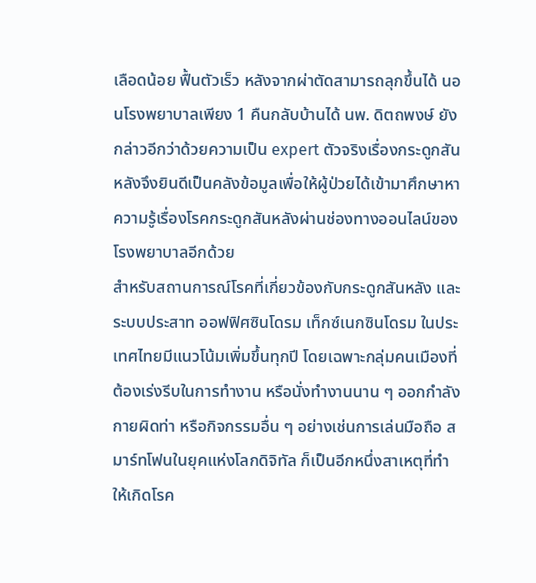เลือดน้อย ฟื้นตัวเร็ว หลังจากผ่าตัดสามารถลุกขึ้นได้ นอนโรงพยาบาลเพียง 1 คืนกลับบ้านได้ นพ. ดิตถพงษ์ ยังกล่าวอีกว่าด้วยความเป็น expert ตัวจริงเรื่องกระดูกสันหลังจึงยินดีเป็นคลังข้อมูลเพื่อให้ผู้ป่วยได้เข้ามาศึกษาหาความรู้เรื่องโรคกระดูกสันหลังผ่านช่องทางออนไลน์ของโรงพยาบาลอีกด้วย
สำหรับสถานการณ์โรคที่เกี่ยวข้องกับกระดูกสันหลัง และระบบประสาท ออฟฟิศซินโดรม เท็กซ์เนกซินโดรม ในประเทศไทยมีแนวโน้มเพิ่มขึ้นทุกปี โดยเฉพาะกลุ่มคนเมืองที่ต้องเร่งรีบในการทำงาน หรือนั่งทำงานนาน ๆ ออกกำลังกายผิดท่า หรือกิจกรรมอื่น ๆ อย่างเช่นการเล่นมือถือ สมาร์ทโฟนในยุคแห่งโลกดิจิทัล ก็เป็นอีกหนึ่งสาเหตุที่ทำให้เกิดโรค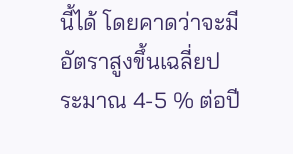นี้ได้ โดยคาดว่าจะมีอัตราสูงขึ้นเฉลี่ยประมาณ 4-5 % ต่อปี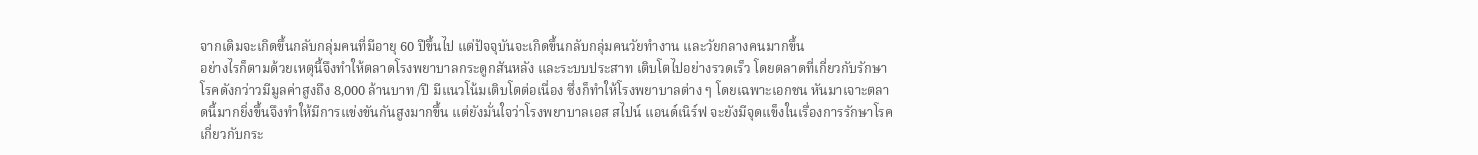จากเดิมจะเกิดขึ้นกลับกลุ่มคนที่มีอายุ 60 ปีขึ้นไป แต่ปัจจุบันจะเกิดขึ้นกลับกลุ่มคนวัยทำงาน และวัยกลางคนมากขึ้น
อย่างไรก็ตามด้วยเหตุนี้จึงทำให้ตลาดโรงพยาบาลกระดูกสันหลัง และระบบประสาท เติบโตไปอย่างรวดเร็ว โดยตลาดที่เกี่ยวกับรักษาโรคดังกว่าวมีมูลค่าสูงถึง 8,000 ล้านบาท /ปี มีแนวโน้มเติบโตต่อเนื่อง ซึ่งก็ทำให้โรงพยาบาลต่าง ๆ โดยเฉพาะเอกชน หันมาเจาะตลาดนี้มากยิ่งขึ้นจึงทำให้มีการแข่งขันกันสูงมากขึ้น แต่ยังมั่นใจว่าโรงพยาบาลเอส สไปน์ แอนด์เนิร์ฟ จะยังมีจุดแข็งในเรื่องการรักษาโรคเกี่ยวกับกระ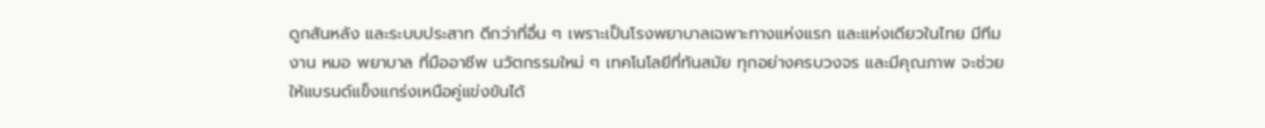ดูกสันหลัง และระบบประสาท ดีกว่าที่อื่น ๆ เพราะเป็นโรงพยาบาลเฉพาะทางแห่งแรก และแห่งเดียวในไทย มีทีมงาน หมอ พยาบาล ที่มืออาชีพ นวัตกรรมใหม่ ๆ เทคโนโลยีที่ทันสมัย ทุกอย่างครบวงจร และมีคุณภาพ จะช่วยให้แบรนด์แข็งแกร่งเหนือคู่แข่งขันได้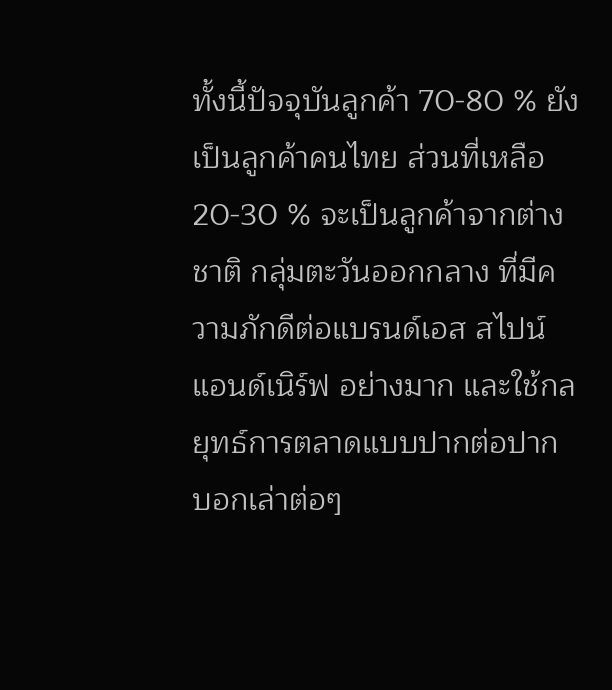ทั้งนี้ปัจจุบันลูกค้า 70-80 % ยังเป็นลูกค้าคนไทย ส่วนที่เหลือ 20-30 % จะเป็นลูกค้าจากต่างชาติ กลุ่มตะวันออกกลาง ที่มีความภักดีต่อแบรนด์เอส สไปน์ แอนด์เนิร์ฟ อย่างมาก และใช้กลยุทธ์การตลาดแบบปากต่อปาก บอกเล่าต่อๆ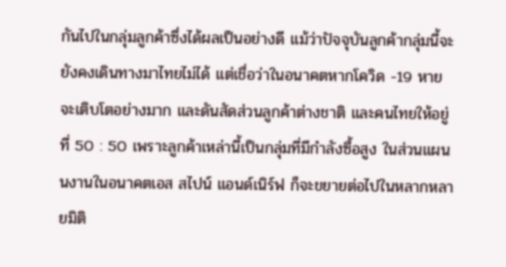กันไปในกลุ่มลูกค้าซึ่งได้ผลเป็นอย่างดี แม้ว่าปัจจุบันลูกค้ากลุ่มนี้จะยังคงเดินทางมาไทยไม่ได้ แต่เชื่อว่าในอนาคตหากโควิด -19 หายจะเติบโตอย่างมาก และดันสัดส่วนลูกค้าต่างชาติ และคนไทยให้อยู่ที่ 50 : 50 เพราะลูกค้าเหล่านี้เป็นกลุ่มที่มีกำลังซื้อสูง ในส่วนแผนนงานในอนาคตเอส สไปน์ แอนด์เนิร์ฟ ก็จะขยายต่อไปในหลากหลายมิติ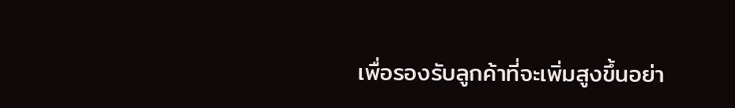เพื่อรองรับลูกค้าที่จะเพิ่มสูงขึ้นอย่า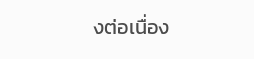งต่อเนื่อง